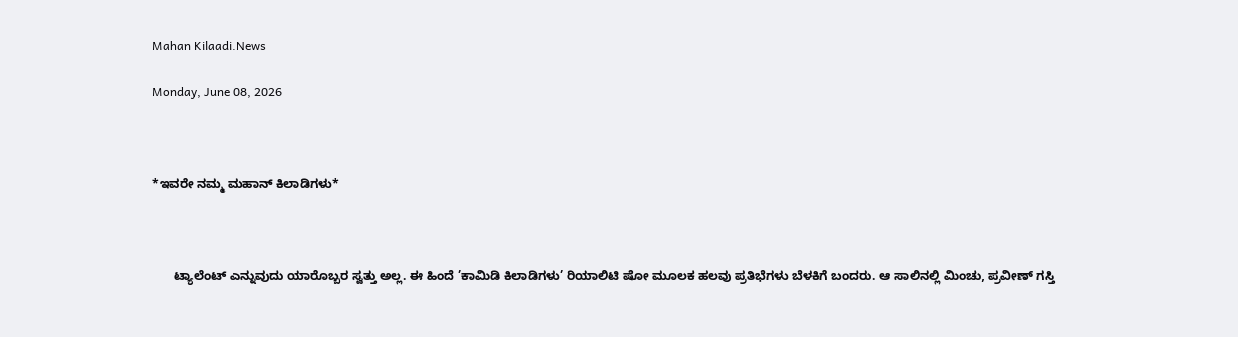Mahan Kilaadi.News

Monday, June 08, 2026



*ಇವರೇ ನಮ್ಮ ಮಹಾನ್ ಕಿಲಾಡಿಗಳು*



      ಟ್ಯಾಲೆಂಟ್ ಎನ್ನುವುದು ಯಾರೊಬ್ಬರ ಸ್ವತ್ತು ಅಲ್ಲ. ಈ ಹಿಂದೆ ’ಕಾಮಿಡಿ ಕಿಲಾಡಿಗಳು’ ರಿಯಾಲಿಟಿ ಷೋ ಮೂಲಕ ಹಲವು ಪ್ರತಿಭೆಗಳು ಬೆಳಕಿಗೆ ಬಂದರು. ಆ ಸಾಲಿನಲ್ಲಿ ಮಿಂಚು, ಪ್ರವೀಣ್ ಗಸ್ತಿ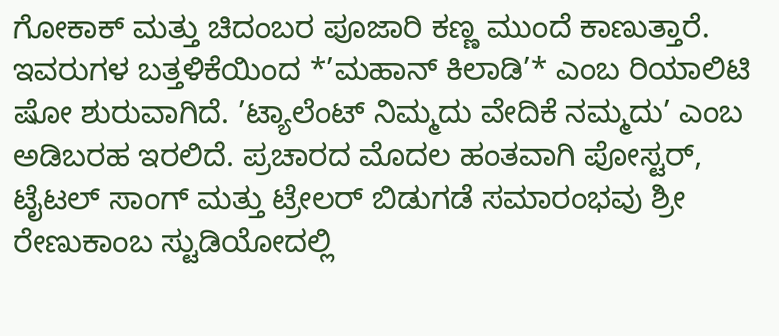ಗೋಕಾಕ್ ಮತ್ತು ಚಿದಂಬರ ಪೂಜಾರಿ ಕಣ್ಣ ಮುಂದೆ ಕಾಣುತ್ತಾರೆ. ಇವರುಗಳ ಬತ್ತಳಿಕೆಯಿಂದ *’ಮಹಾನ್ ಕಿಲಾಡಿ’* ಎಂಬ ರಿಯಾಲಿಟಿ ಷೋ ಶುರುವಾಗಿದೆ. ’ಟ್ಯಾಲೆಂಟ್ ನಿಮ್ಮದು ವೇದಿಕೆ ನಮ್ಮದು’ ಎಂಬ ಅಡಿಬರಹ ಇರಲಿದೆ. ಪ್ರಚಾರದ ಮೊದಲ ಹಂತವಾಗಿ ಪೋಸ್ಟರ್, ಟೈಟಲ್ ಸಾಂಗ್ ಮತ್ತು ಟ್ರೇಲರ್ ಬಿಡುಗಡೆ ಸಮಾರಂಭವು ಶ್ರೀ ರೇಣುಕಾಂಬ ಸ್ಟುಡಿಯೋದಲ್ಲಿ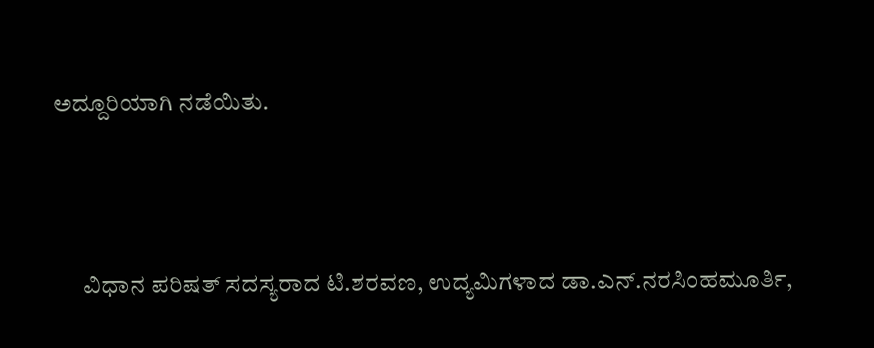ಅದ್ದೂರಿಯಾಗಿ ನಡೆಯಿತು.



      ವಿಧಾನ ಪರಿಷತ್ ಸದಸ್ಯರಾದ ಟಿ.ಶರವಣ, ಉದ್ಯಮಿಗಳಾದ ಡಾ.ಎನ್.ನರಸಿಂಹಮೂರ್ತಿ,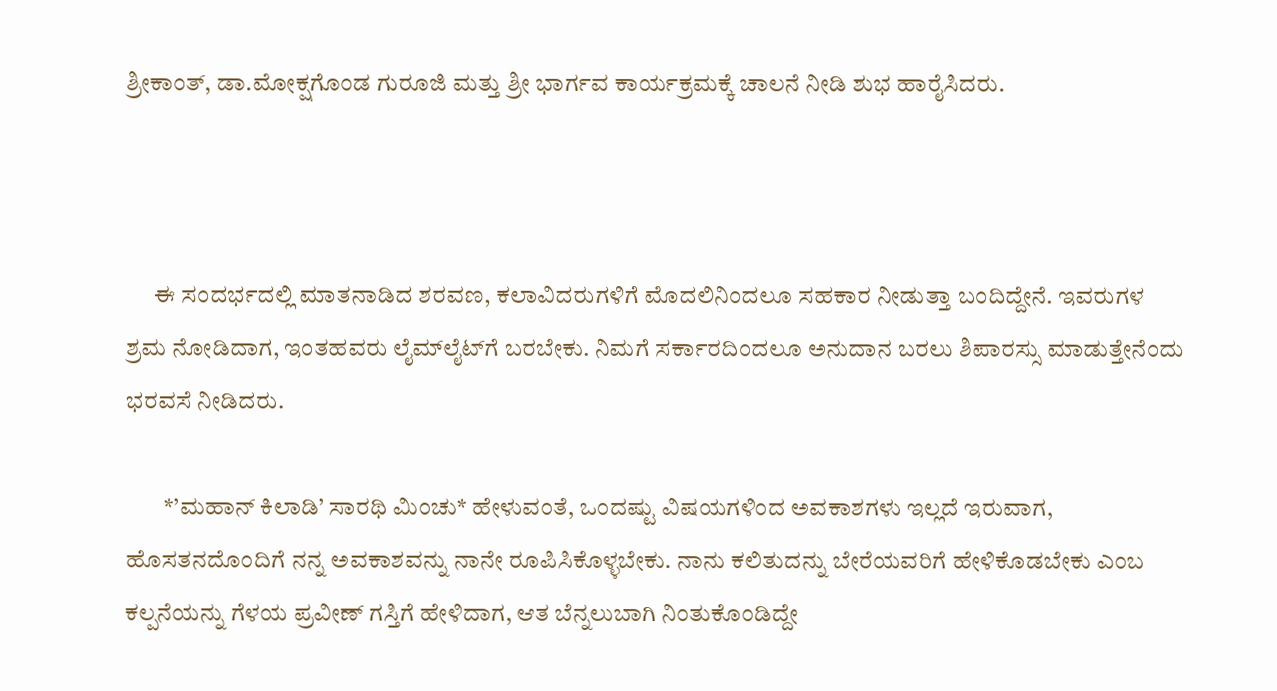ಶ್ರೀಕಾಂತ್, ಡಾ.ಮೋಕ್ಷಗೊಂಡ ಗುರೂಜಿ ಮತ್ತು ಶ್ರೀ ಭಾರ್ಗವ ಕಾರ್ಯಕ್ರಮಕ್ಕೆ ಚಾಲನೆ ನೀಡಿ ಶುಭ ಹಾರೈಸಿದರು.



      ಈ ಸಂದರ್ಭದಲ್ಲಿ ಮಾತನಾಡಿದ ಶರವಣ, ಕಲಾವಿದರುಗಳಿಗೆ ಮೊದಲಿನಿಂದಲೂ ಸಹಕಾರ ನೀಡುತ್ತಾ ಬಂದಿದ್ದೇನೆ. ಇವರುಗಳ ಶ್ರಮ ನೋಡಿದಾಗ, ಇಂತಹವರು ಲೈಮ್‌ಲೈಟ್‌ಗೆ ಬರಬೇಕು. ನಿಮಗೆ ಸರ್ಕಾರದಿಂದಲೂ ಅನುದಾನ ಬರಲು ಶಿಪಾರಸ್ಸು ಮಾಡುತ್ತೇನೆಂದು ಭರವಸೆ ನೀಡಿದರು.

        *’ಮಹಾನ್ ಕಿಲಾಡಿ’ ಸಾರಥಿ ಮಿಂಚು* ಹೇಳುವಂತೆ, ಒಂದಷ್ಟು ವಿಷಯಗಳಿಂದ ಅವಕಾಶಗಳು ಇಲ್ಲದೆ ಇರುವಾಗ, ಹೊಸತನದೊಂದಿಗೆ ನನ್ನ ಅವಕಾಶವನ್ನು ನಾನೇ ರೂಪಿಸಿಕೊಳ್ಳಬೇಕು. ನಾನು ಕಲಿತುದನ್ನು ಬೇರೆಯವರಿಗೆ ಹೇಳಿಕೊಡಬೇಕು ಎಂಬ ಕಲ್ಪನೆಯನ್ನು ಗೆಳಯ ಪ್ರವೀಣ್ ಗಸ್ತಿಗೆ ಹೇಳಿದಾಗ, ಆತ ಬೆನ್ನಲುಬಾಗಿ ನಿಂತುಕೊಂಡಿದ್ದೇ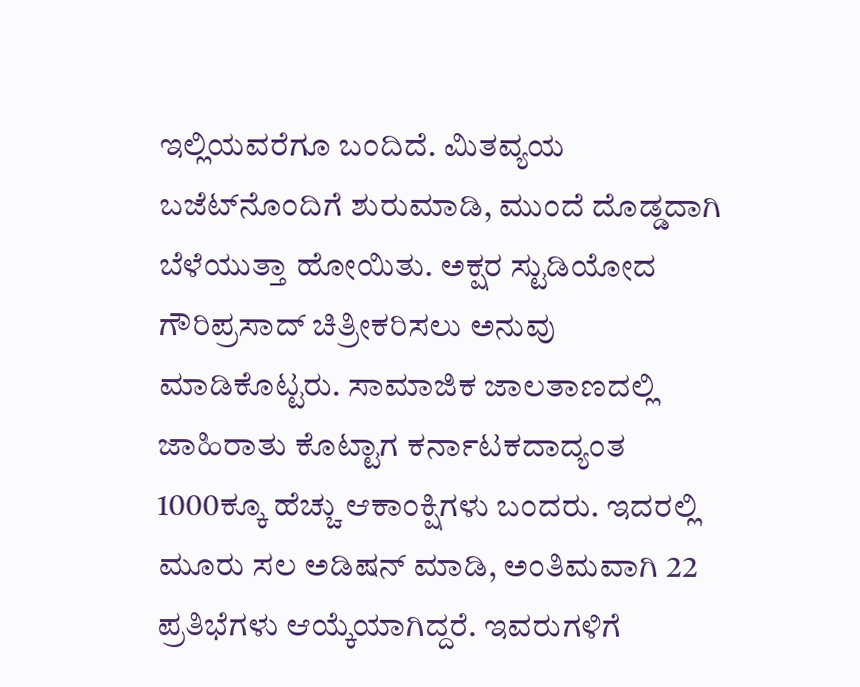ಇಲ್ಲಿಯವರೆಗೂ ಬಂದಿದೆ. ಮಿತವ್ಯಯ ಬಜೆಟ್‌ನೊಂದಿಗೆ ಶುರುಮಾಡಿ, ಮುಂದೆ ದೊಡ್ಡದಾಗಿ ಬೆಳೆಯುತ್ತಾ ಹೋಯಿತು. ಅಕ್ಷರ ಸ್ಟುಡಿಯೋದ ಗೌರಿಪ್ರಸಾದ್ ಚಿತ್ರೀಕರಿಸಲು ಅನುವು ಮಾಡಿಕೊಟ್ಟರು. ಸಾಮಾಜಿಕ ಜಾಲತಾಣದಲ್ಲಿ ಜಾಹಿರಾತು ಕೊಟ್ಟಾಗ ಕರ್ನಾಟಕದಾದ್ಯಂತ 1000ಕ್ಕೂ ಹೆಚ್ಚು ಆಕಾಂಕ್ಷಿಗಳು ಬಂದರು. ಇದರಲ್ಲಿ ಮೂರು ಸಲ ಅಡಿಷನ್ ಮಾಡಿ, ಅಂತಿಮವಾಗಿ 22 ಪ್ರತಿಭೆಗಳು ಆಯ್ಕೆಯಾಗಿದ್ದರೆ. ಇವರುಗಳಿಗೆ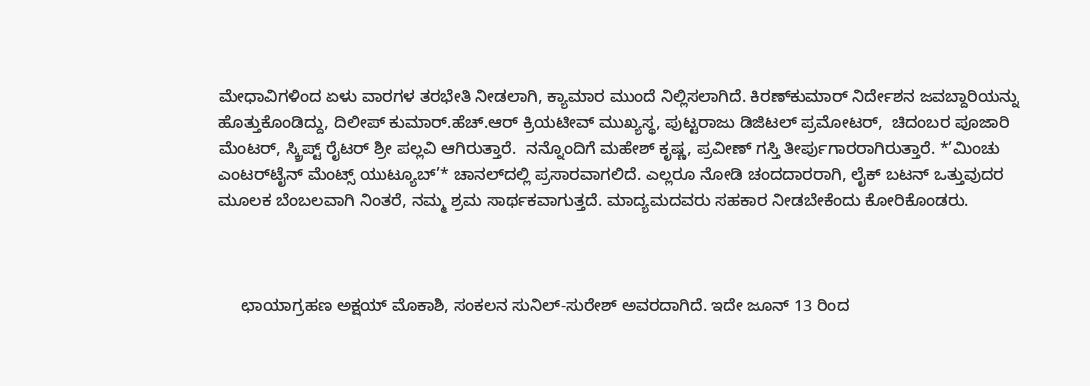ಮೇಧಾವಿಗಳಿಂದ ಏಳು ವಾರಗಳ ತರಭೇತಿ ನೀಡಲಾಗಿ, ಕ್ಯಾಮಾರ ಮುಂದೆ ನಿಲ್ಲಿಸಲಾಗಿದೆ. ಕಿರಣ್‌ಕುಮಾರ್ ನಿರ್ದೇಶನ ಜವಬ್ದಾರಿಯನ್ನು ಹೊತ್ತುಕೊಂಡಿದ್ದು, ದಿಲೀಪ್ ಕುಮಾರ್.ಹೆಚ್.ಆರ್ ಕ್ರಿಯಟೀವ್ ಮುಖ್ಯಸ್ಥ, ಪುಟ್ಟರಾಜು ಡಿಜಿಟಲ್ ಪ್ರಮೋಟರ್,  ಚಿದಂಬರ ಪೂಜಾರಿ ಮೆಂಟರ್, ಸ್ಕ್ರಿಪ್ಟ್ ರೈಟರ್ ಶ್ರೀ ಪಲ್ಲವಿ ಆಗಿರುತ್ತಾರೆ.  ನನ್ನೊಂದಿಗೆ ಮಹೇಶ್ ಕೃಷ್ಣ, ಪ್ರವೀಣ್ ಗಸ್ತಿ ತೀರ್ಪುಗಾರರಾಗಿರುತ್ತಾರೆ. *’ಮಿಂಚು ಎಂಟರ್‌ಟೈನ್ ಮೆಂಟ್ಸ್ ಯುಟ್ಯೂಬ್’* ಚಾನಲ್‌ದಲ್ಲಿ ಪ್ರಸಾರವಾಗಲಿದೆ. ಎಲ್ಲರೂ ನೋಡಿ ಚಂದದಾರರಾಗಿ, ಲೈಕ್ ಬಟನ್ ಒತ್ತುವುದರ ಮೂಲಕ ಬೆಂಬಲವಾಗಿ ನಿಂತರೆ, ನಮ್ಮ ಶ್ರಮ ಸಾರ್ಥಕವಾಗುತ್ತದೆ. ಮಾದ್ಯಮದವರು ಸಹಕಾರ ನೀಡಬೇಕೆಂದು ಕೋರಿಕೊಂಡರು.



     ಛಾಯಾಗ್ರಹಣ ಅಕ್ಷಯ್ ಮೊಕಾಶಿ, ಸಂಕಲನ ಸುನಿಲ್-ಸುರೇಶ್ ಅವರದಾಗಿದೆ. ಇದೇ ಜೂನ್ 13 ರಿಂದ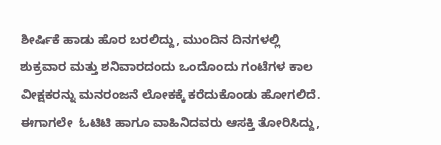ಶೀರ್ಷಿಕೆ ಹಾಡು ಹೊರ ಬರಲಿದ್ದು, ಮುಂದಿನ ದಿನಗಳಲ್ಲಿ ಶುಕ್ರವಾರ ಮತ್ತು ಶನಿವಾರದಂದು ಒಂದೊಂದು ಗಂಟೆಗಳ ಕಾಲ ವೀಕ್ಷಕರನ್ನು ಮನರಂಜನೆ ಲೋಕಕ್ಕೆ ಕರೆದುಕೊಂಡು ಹೋಗಲಿದೆ. ಈಗಾಗಲೇ  ಓಟಿಟಿ ಹಾಗೂ ವಾಹಿನಿದವರು ಆಸಕ್ತಿ ತೋರಿಸಿದ್ದು,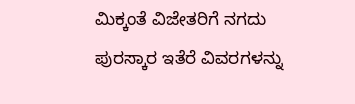ಮಿಕ್ಕಂತೆ ವಿಜೇತರಿಗೆ ನಗದು ಪುರಸ್ಕಾರ ಇತೆರೆ ವಿವರಗಳನ್ನು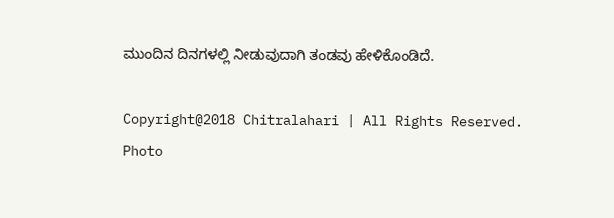ಮುಂದಿನ ದಿನಗಳಲ್ಲಿ ನೀಡುವುದಾಗಿ ತಂಡವು ಹೇಳಿಕೊಂಡಿದೆ.

Copyright@2018 Chitralahari | All Rights Reserved. Photo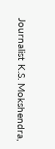Journalist K.S. Mokshendra,